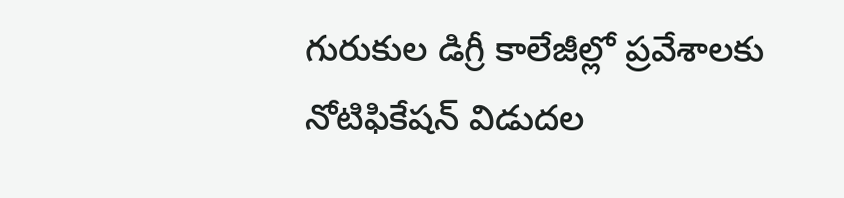గురుకుల డిగ్రీ కాలేజీల్లో ప్రవేశాలకు నోటిఫికేషన్‌ విడుద‌ల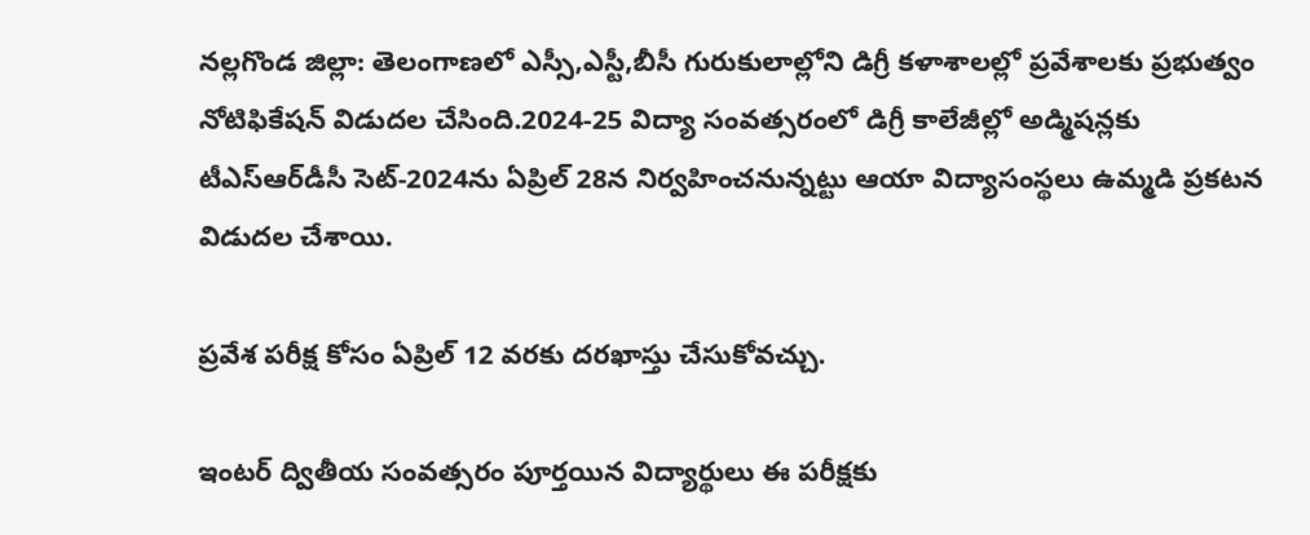నల్లగొండ జిల్లా: తెలంగాణ‌లో ఎస్సీ,ఎస్టీ,బీసీ గురుకులాల్లోని డిగ్రీ కళాశాలల్లో ప్రవేశాలకు ప్ర‌భుత్వం నోటిఫికేషన్‌ విడుద‌ల చేసింది.2024-25 విద్యా సంవత్సరంలో డిగ్రీ కాలేజీల్లో అడ్మిషన్లకు టీఎస్‌ఆర్‌డీసీ సెట్‌-2024ను ఏప్రిల్‌ 28న నిర్వహించనున్నట్టు ఆయా విద్యాసంస్థలు ఉమ్మడి ప్రకటన విడుదల చేశాయి.

ప్రవేశ పరీక్ష కోసం ఏప్రిల్‌ 12 వరకు దరఖాస్తు చేసుకోవచ్చు.

ఇంటర్‌ ద్వితీయ సంవత్సరం పూర్తయిన విద్యార్థులు ఈ పరీక్షకు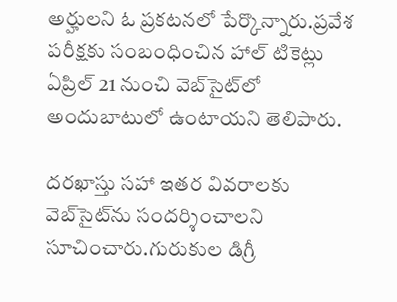అర్హులని ఓ ప్రకటనలో పేర్కొన్నారు.ప్రవేశ పరీక్షకు సంబంధించిన హాల్‌ టికెట్లు ఏప్రిల్‌ 21 నుంచి వెబ్‌సైట్‌లో అందుబాటులో ఉంటాయని తెలిపారు.

దరఖాస్తు సహా ఇతర వివరాలకు వెబ్‌సైట్‌ను సందర్శించాలని సూచించారు.గురుకుల డిగ్రీ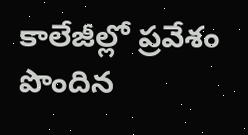కాలేజీల్లో ప్రవేశం పొందిన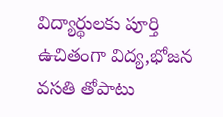విద్యార్థులకు పూర్తి ఉచితంగా విద్య,భోజన వసతి తోపాటు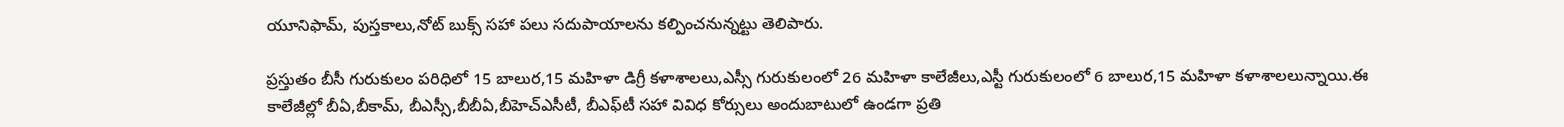యూనిఫామ్‌, పుస్తకాలు,నోట్‌ బుక్స్‌ సహా పలు సదుపాయాలను కల్పించనున్నట్టు తెలిపారు.

ప్రస్తుతం బీసీ గురుకులం పరిధిలో 15 బాలుర,15 మహిళా డిగ్రీ కళాశాలలు,ఎస్సీ గురుకులంలో 26 మహిళా కాలేజీలు,ఎస్టీ గురుకులంలో 6 బాలుర,15 మహిళా కళాశాలలున్నాయి.ఈ కాలేజీల్లో బీఏ,బీకామ్‌, బీఎస్సీ,బీబీఏ,బీహెచ్‌ఎసీటీ, బీఎఫ్‌టీ సహా వివిధ కోర్సులు అందుబాటులో ఉండగా ప్రతి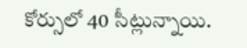కోర్సులో 40 సీట్లున్నాయి.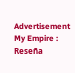Advertisement
My Empire : Reseña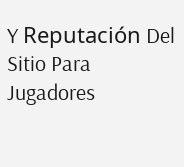Y Reputación Del Sitio Para Jugadores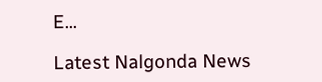E...

Latest Nalgonda News